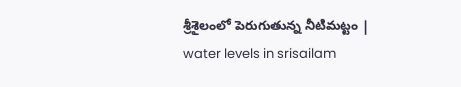శ్రీశైలంలో పెరుగుతున్న నీటిమట్టం | water levels in srisailam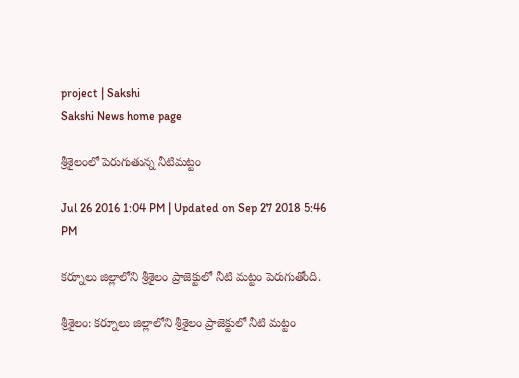project | Sakshi
Sakshi News home page

శ్రీశైలంలో పెరుగుతున్న నీటిమట్టం

Jul 26 2016 1:04 PM | Updated on Sep 27 2018 5:46 PM

కర్నూలు జిల్లాలోని శ్రీశైలం ప్రాజెక్టులో నీటి మట్టం పెరుగుతోంది.

శ్రీశైలం: కర్నూలు జిల్లాలోని శ్రీశైలం ప్రాజెక్టులో నీటి మట్టం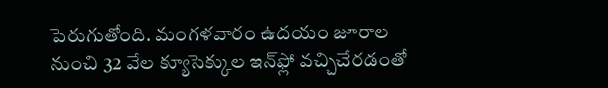పెరుగుతోంది. మంగళవారం ఉదయం జూరాల నుంచి 32 వేల క్యూసెక్కుల ఇన్‌ఫ్లో వచ్చిచేరడంతో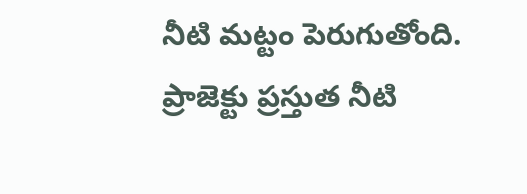నీటి మట్టం పెరుగుతోంది. ప్రాజెక్టు ప్రస్తుత నీటి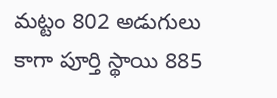మట్టం 802 అడుగులు కాగా పూర్తి స్థాయి 885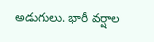అడుగులు. భారీ వర్షాల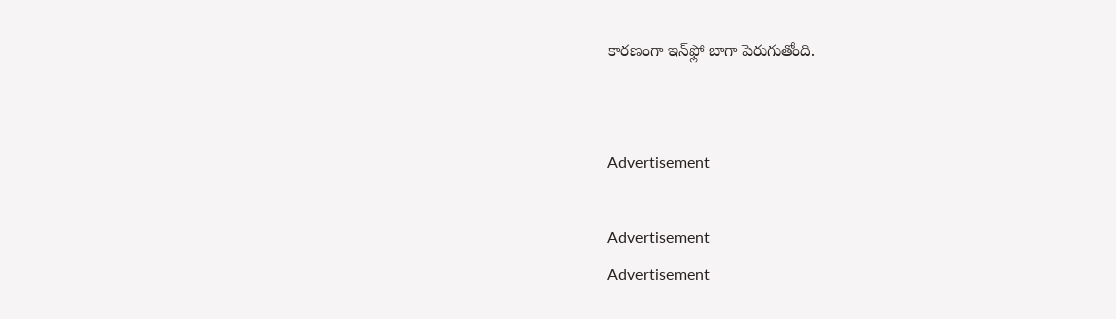కారణంగా ఇన్‌ఫ్లో బాగా పెరుగుతోంది.


Advertisement

Advertisement
Advertisement